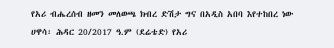የአሪ ብሔረሰብ ዘመን መለወጫ ክብረ ድሽታ ግና በአዲስ አበባ እየተከበረ ነው
ሀዋሳ፡ ሕዳር 20/2017 ዓ.ም (ደሬቴድ) የአሪ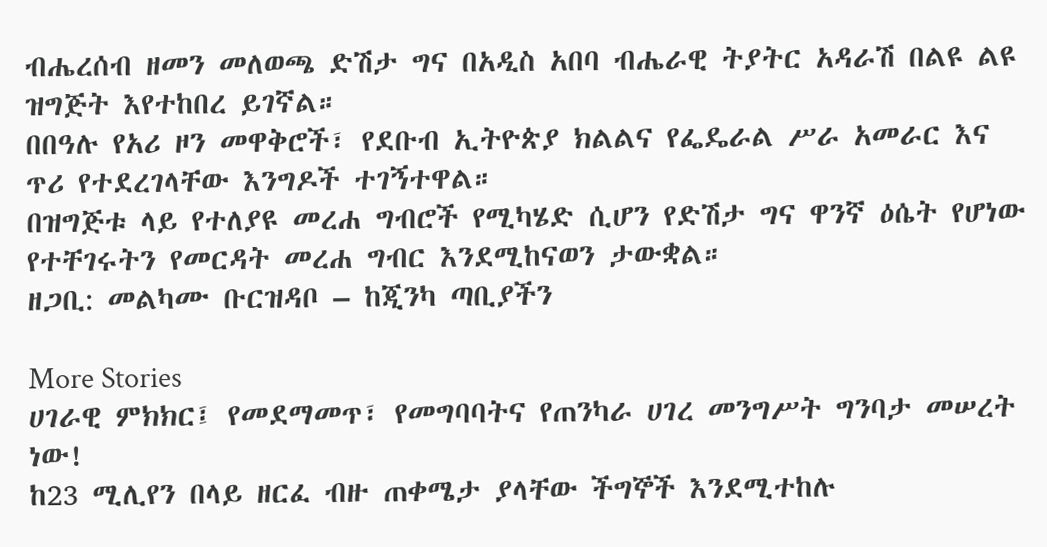ብሔረሰብ ዘመን መለወጫ ድሽታ ግና በአዲስ አበባ ብሔራዊ ትያትር አዳራሽ በልዩ ልዩ ዝግጅት እየተከበረ ይገኛል።
በበዓሉ የአሪ ዞን መዋቅሮች፣ የደቡብ ኢትዮጵያ ክልልና የፌዴራል ሥራ አመራር እና ጥሪ የተደረገላቸው እንግዶች ተገኝተዋል።
በዝግጅቱ ላይ የተለያዩ መረሐ ግብሮች የሚካሄድ ሲሆን የድሽታ ግና ዋንኛ ዕሴት የሆነው የተቸገሩትን የመርዳት መረሐ ግብር እንደሚከናወን ታውቋል።
ዘጋቢ: መልካሙ ቡርዝዳቦ – ከጂንካ ጣቢያችን

More Stories
ሀገራዊ ምክክር፤ የመደማመጥ፣ የመግባባትና የጠንካራ ሀገረ መንግሥት ግንባታ መሠረት ነው!
ከ23 ሚሊየን በላይ ዘርፈ ብዙ ጠቀሜታ ያላቸው ችግኞች እንደሚተከሉ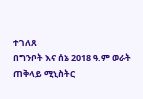ተገለጸ
በግንቦት እና ሰኔ 2018 ዓ.ም ወራት ጠቅላይ ሚኒስትር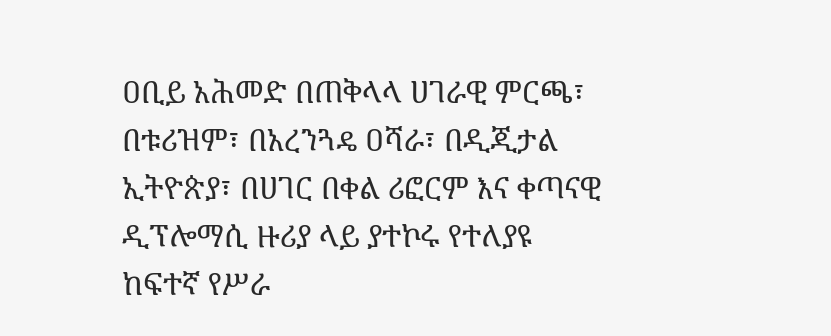ዐቢይ አሕመድ በጠቅላላ ሀገራዊ ምርጫ፣ በቱሪዝም፣ በአረንጓዴ ዐሻራ፣ በዲጂታል ኢትዮጵያ፣ በሀገር በቀል ሪፎርም እና ቀጣናዊ ዲፕሎማሲ ዙሪያ ላይ ያተኮሩ የተለያዩ ከፍተኛ የሥራ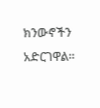ክንውኖችን አድርገዋል።